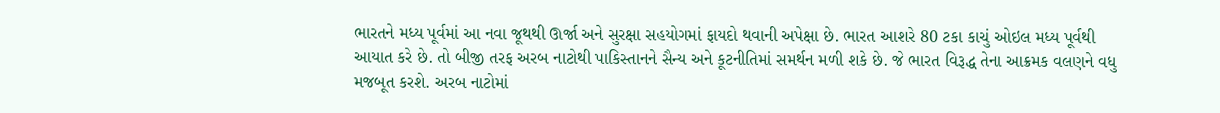ભારતને મધ્ય પૂર્વમાં આ નવા જૂથથી ઊર્જા અને સુરક્ષા સહયોગમાં ફાયદો થવાની અપેક્ષા છે. ભારત આશરે 80 ટકા કાચું ઓઇલ મધ્ય પૂર્વથી આયાત કરે છે. તો બીજી તરફ અરબ નાટોથી પાકિસ્તાનને સૈન્ય અને કૂટનીતિમાં સમર્થન મળી શકે છે. જે ભારત વિરૂદ્ધ તેના આક્રમક વલણને વધુ મજબૂત કરશે. અરબ નાટોમાં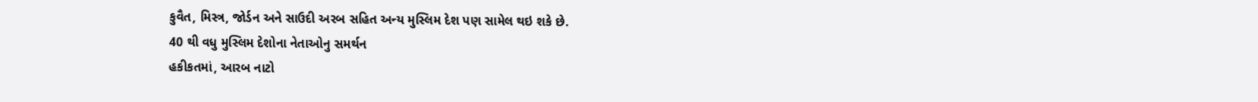કુવૈત, મિસ્ત્ર, જોર્ડન અને સાઉદી અરબ સહિત અન્ય મુસ્લિમ દેશ પણ સામેલ થઇ શકે છે.
40 થી વધુ મુસ્લિમ દેશોના નેતાઓનુ સમર્થન
હકીકતમાં, આરબ નાટો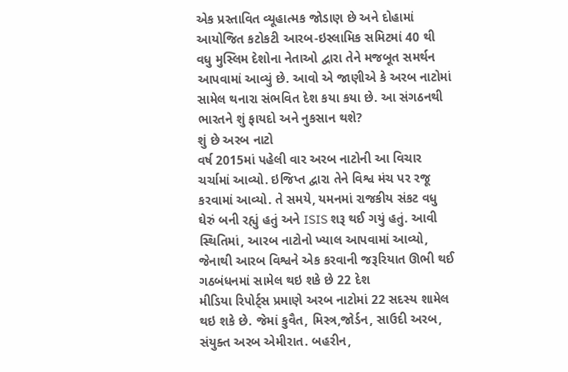એક પ્રસ્તાવિત વ્યૂહાત્મક જોડાણ છે અને દોહામાં આયોજિત કટોકટી આરબ-ઇસ્લામિક સમિટમાં 40 થી વધુ મુસ્લિમ દેશોના નેતાઓ દ્વારા તેને મજબૂત સમર્થન આપવામાં આવ્યું છે. આવો એ જાણીએ કે અરબ નાટોમાં સામેલ થનારા સંભવિત દેશ કયા કયા છે. આ સંગઠનથી ભારતને શું ફાયદો અને નુકસાન થશે?
શું છે અરબ નાટો
વર્ષ 2015માં પહેલી વાર અરબ નાટોની આ વિચાર ચર્ચામાં આવ્યો. ઇજિપ્ત દ્વારા તેને વિશ્વ મંચ પર રજૂ કરવામાં આવ્યો. તે સમયે, યમનમાં રાજકીય સંકટ વધુ ઘેરું બની રહ્યું હતું અને ISIS શરૂ થઈ ગયું હતું. આવી સ્થિતિમાં, આરબ નાટોનો ખ્યાલ આપવામાં આવ્યો, જેનાથી આરબ વિશ્વને એક કરવાની જરૂરિયાત ઊભી થઈ
ગઠબંધનમાં સામેલ થઇ શકે છે 22 દેશ
મીડિયા રિપોર્ટ્સ પ્રમાણે અરબ નાટોમાં 22 સદસ્ય શામેલ થઇ શકે છે. જેમાં કુવૈત, મિસ્ત્ર,જોર્ડન, સાઉદી અરબ, સંયુક્ત અરબ એમીરાત. બહરીન,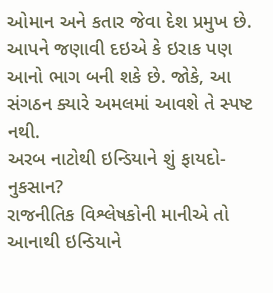ઓમાન અને કતાર જેવા દેશ પ્રમુખ છે. આપને જણાવી દઇએ કે ઇરાક પણ આનો ભાગ બની શકે છે. જોકે, આ સંગઠન ક્યારે અમલમાં આવશે તે સ્પષ્ટ નથી.
અરબ નાટોથી ઇન્ડિયાને શું ફાયદો-નુકસાન?
રાજનીતિક વિશ્લેષકોની માનીએ તો આનાથી ઇન્ડિયાને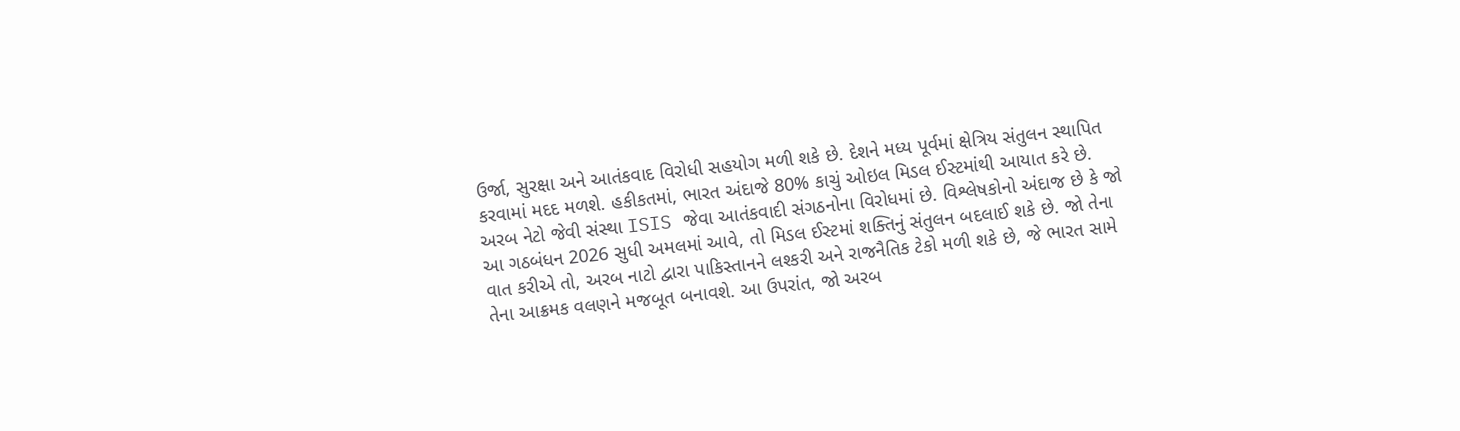ઉર્જા, સુરક્ષા અને આતંકવાદ વિરોધી સહયોગ મળી શકે છે. દેશને મધ્ય પૂર્વમાં ક્ષેત્રિય સંતુલન સ્થાપિત કરવામાં મદદ મળશે. હકીકતમાં, ભારત અંદાજે 80% કાચું ઓઇલ મિડલ ઈસ્ટમાંથી આયાત કરે છે. અરબ નેટો જેવી સંસ્થા ISIS જેવા આતંકવાદી સંગઠનોના વિરોધમાં છે. વિશ્લેષકોનો અંદાજ છે કે જો આ ગઠબંધન 2026 સુધી અમલમાં આવે, તો મિડલ ઈસ્ટમાં શક્તિનું સંતુલન બદલાઈ શકે છે. જો તેના વાત કરીએ તો, અરબ નાટો દ્વારા પાકિસ્તાનને લશ્કરી અને રાજનૈતિક ટેકો મળી શકે છે, જે ભારત સામે તેના આક્રમક વલણને મજબૂત બનાવશે. આ ઉપરાંત, જો અરબ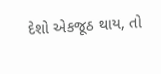દેશો એકજૂઠ થાય, તો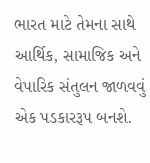ભારત માટે તેમના સાથે આર્થિક, સામાજિક અને વેપારિક સંતુલન જાળવવું એક પડકારરૂપ બનશે.